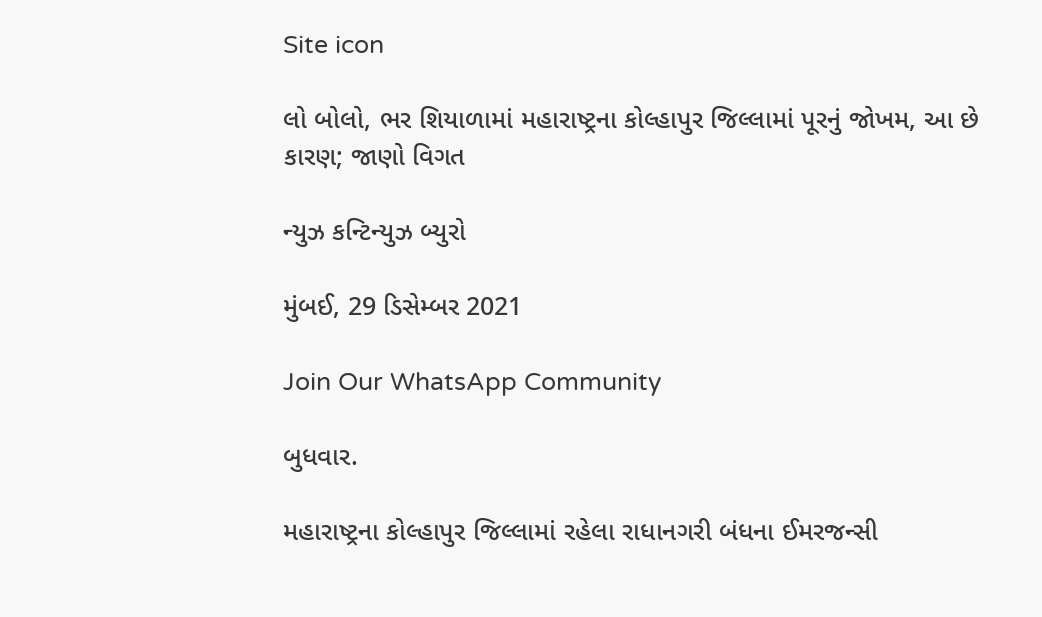Site icon

લો બોલો, ભર શિયાળામાં મહારાષ્ટ્રના કોલ્હાપુર જિલ્લામાં પૂરનું જોખમ, આ છે કારણ; જાણો વિગત

ન્યુઝ કન્ટિન્યુઝ બ્યુરો

મુંબઈ, 29 ડિસેમ્બર 2021

Join Our WhatsApp Community

બુધવાર.

મહારાષ્ટ્રના કોલ્હાપુર જિલ્લામાં રહેલા રાધાનગરી બંધના ઈમરજન્સી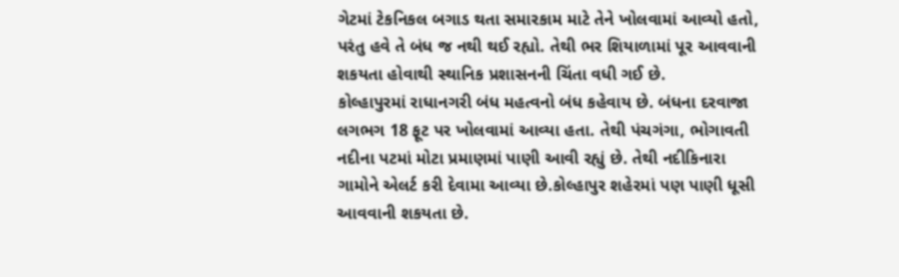ગેટમાં ટેકનિકલ બગાડ થતા સમારકામ માટે તેને ખોલવામાં આવ્યો હતો, પરંતુ હવે તે બંધ જ નથી થઈ રહ્યો. તેથી ભર શિયાળામાં પૂર આવવાની શકયતા હોવાથી સ્થાનિક પ્રશાસનની ચિંતા વધી ગઈ છે.
કોલ્હાપુરમાં રાધાનગરી બંધ મહત્વનો બંધ કહેવાય છે. બંધના દરવાજા લગભગ 18 ફૂટ પર ખોલવામાં આવ્યા હતા. તેથી પંચગંગા, ભોગાવતી નદીના પટમાં મોટા પ્રમાણમાં પાણી આવી રહ્યું છે. તેથી નદીકિનારા ગામોને એલર્ટ કરી દેવામા આવ્યા છે.કોલ્હાપુર શહેરમાં પણ પાણી ધૂસી આવવાની શકયતા છે.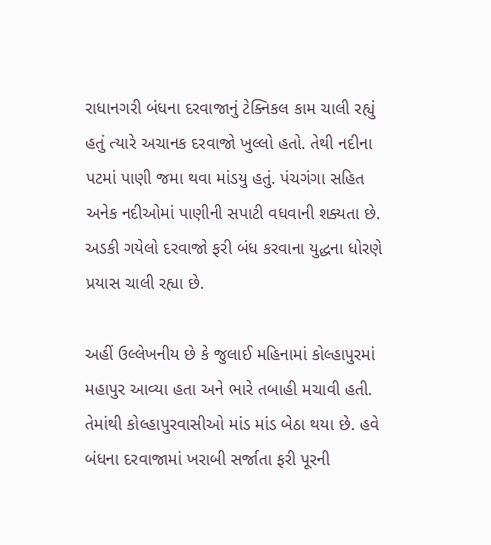રાધાનગરી બંધના દરવાજાનું ટેક્નિકલ કામ ચાલી રહ્યું હતું ત્યારે અચાનક દરવાજો ખુલ્લો હતો. તેથી નદીના પટમાં પાણી જમા થવા માંડયુ હતું. પંચગંગા સહિત અનેક નદીઓમાં પાણીની સપાટી વધવાની શક્યતા છે. અડકી ગયેલો દરવાજો ફરી બંધ કરવાના યુદ્ધના ધોરણે પ્રયાસ ચાલી રહ્યા છે.

અહીં ઉલ્લેખનીય છે કે જુલાઈ મહિનામાં કોલ્હાપુરમાં મહાપુર આવ્યા હતા અને ભારે તબાહી મચાવી હતી. તેમાંથી કોલ્હાપુરવાસીઓ માંડ માંડ બેઠા થયા છે. હવે બંધના દરવાજામાં ખરાબી સર્જાતા ફરી પૂરની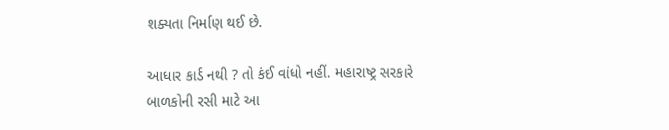શક્યતા નિર્માણ થઈ છે.

આધાર કાર્ડ નથી ? તો કંઈ વાંધો નહીં. મહારાષ્ટ્ર સરકારે બાળકોની રસી માટે આ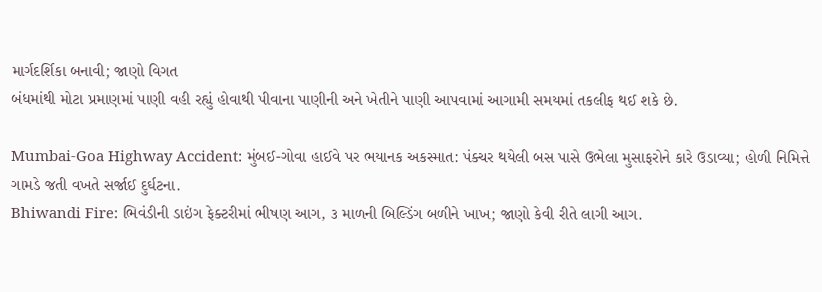માર્ગદર્શિકા બનાવી; જાણો વિગત
બંધમાંથી મોટા પ્રમાણમાં પાણી વહી રહ્યું હોવાથી પીવાના પાણીની અને ખેતીને પાણી આપવામાં આગામી સમયમાં તકલીફ થઈ શકે છે.

Mumbai-Goa Highway Accident: મુંબઈ-ગોવા હાઈવે પર ભયાનક અકસ્માત: પંક્ચર થયેલી બસ પાસે ઉભેલા મુસાફરોને કારે ઉડાવ્યા; હોળી નિમિત્તે ગામડે જતી વખતે સર્જાઈ દુર્ઘટના.
Bhiwandi Fire: ભિવંડીની ડાઇંગ ફેક્ટરીમાં ભીષણ આગ, ૩ માળની બિલ્ડિંગ બળીને ખાખ; જાણો કેવી રીતે લાગી આગ.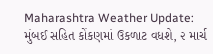Maharashtra Weather Update: મુંબઈ સહિત કોંકણમાં ઉકળાટ વધશે, ૨ માર્ચ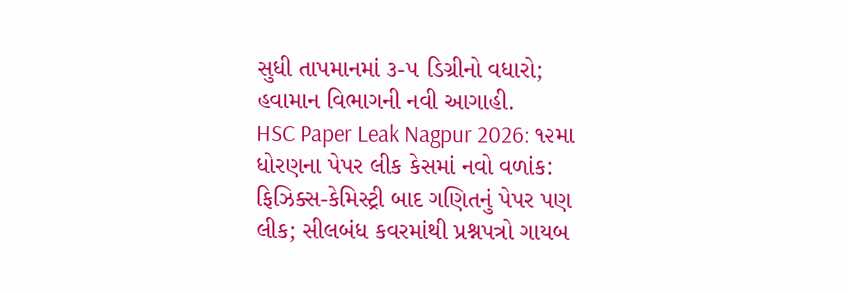સુધી તાપમાનમાં ૩-૫ ડિગ્રીનો વધારો; હવામાન વિભાગની નવી આગાહી.
HSC Paper Leak Nagpur 2026: ૧૨મા ધોરણના પેપર લીક કેસમાં નવો વળાંક: ફિઝિક્સ-કેમિસ્ટ્રી બાદ ગણિતનું પેપર પણ લીક; સીલબંધ કવરમાંથી પ્રશ્નપત્રો ગાયબ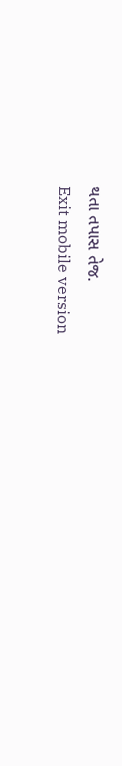થતા તપાસ તેજ.
Exit mobile version